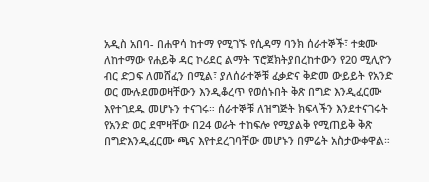አዲስ አበባ- በሐዋሳ ከተማ የሚገኙ የሲዳማ ባንክ ሰራተኞች፣ ተቋሙ ለከተማው የሐይቅ ዳር ኮሪደር ልማት ፕሮጀክትያበረከተውን የ20 ሚሊዮን ብር ድጋፍ ለመሸፈን በሚል፣ ያለሰራተኞቹ ፈቃድና ቅድመ ውይይት የአንድ ወር ሙሉደመወዛቸውን እንዲቆረጥ የወሰኑበት ቅጽ በግድ እንዲፈርሙ እየተገደዱ መሆኑን ተናገሩ። ሰራተኞቹ ለዝግጅት ክፍላችን እንደተናገሩት የአንድ ወር ደሞዛቸው በ24 ወራት ተከፍሎ የሚያልቅ የሚጠይቅ ቅጽ በግድእንዲፈርሙ ጫና እየተደረገባቸው መሆኑን በምሬት አስታውቀዋል።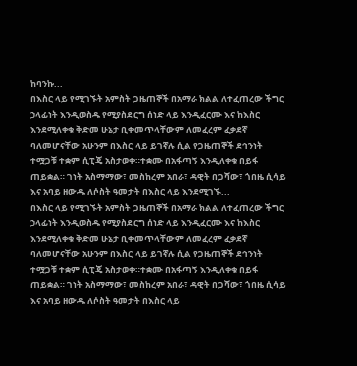ከባንኩ...
በእስር ላይ የሚገኙት አምስት ጋዜጠኞች በአማራ ክልል ለተፈጠረው ችግር ኃላፊነት እንዲወስዱ የሚያስደርግ ሰነድ ላይ እንዲፈርሙ እና ከእስር እንደሚለቀቁ ቅድመ ሁኔታ ቢቀመጥላቸውም ለመፈረም ፈቃደኛ ባለመሆናቸው አሁንም በእስር ላይ ይገኛሉ ሲል የጋዜጠኞች ደኅንነት ተሟጋቹ ተቋም ሲፒጄ አስታወቀ።ተቋሙ በአፋጣኝ እንዲለቀቁ በይፋ ጠይቋል። ገነት አስማማው፣ መስከረም አበራ፣ ዳዊት በጋሻው፣ ጎበዜ ሲሳይ እና አባይ ዘውዱ ለሶስት ዓመታት በእስር ላይ እንደሚገኙ...
በእስር ላይ የሚገኙት አምስት ጋዜጠኞች በአማራ ክልል ለተፈጠረው ችግር ኃላፊነት እንዲወስዱ የሚያስደርግ ሰነድ ላይ እንዲፈርሙ እና ከእስር እንደሚለቀቁ ቅድመ ሁኔታ ቢቀመጥላቸውም ለመፈረም ፈቃደኛ ባለመሆናቸው አሁንም በእስር ላይ ይገኛሉ ሲል የጋዜጠኞች ደኅንነት ተሟጋቹ ተቋም ሲፒጄ አስታወቀ።ተቋሙ በአፋጣኝ እንዲለቀቁ በይፋ ጠይቋል። ገነት አስማማው፣ መስከረም አበራ፣ ዳዊት በጋሻው፣ ጎበዜ ሲሳይ እና አባይ ዘውዱ ለሶስት ዓመታት በእስር ላይ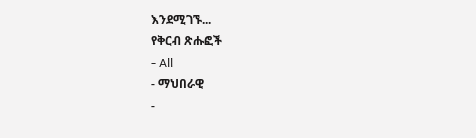እንደሚገኙ...
የቅርብ ጽሑፎች
- All
- ማህበራዊ
-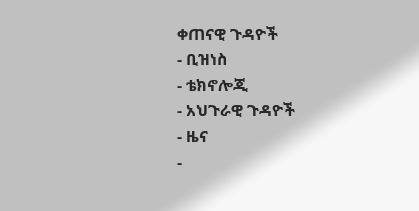ቀጠናዊ ጉዳዮች
- ቢዝነስ
- ቴክኖሎጂ
- አህጉራዊ ጉዳዮች
- ዜና
-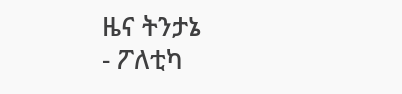ዜና ትንታኔ
- ፖለቲካ